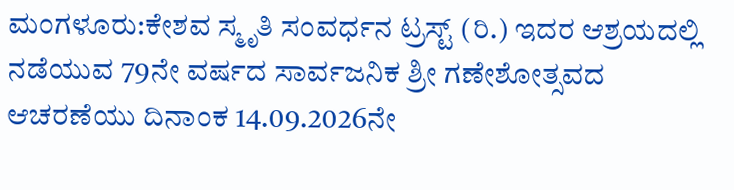ಮಂಗಳೂರು:ಕೇಶವ ಸ್ಮೃತಿ ಸಂವರ್ಧನ ಟ್ರಸ್ಟ್ (ರಿ.) ಇದರ ಆಶ್ರಯದಲ್ಲಿ ನಡೆಯುವ 79ನೇ ವರ್ಷದ ಸಾರ್ವಜನಿಕ ಶ್ರೀ ಗಣೇಶೋತ್ಸವದ ಆಚರಣೆಯು ದಿನಾಂಕ 14.09.2026ನೇ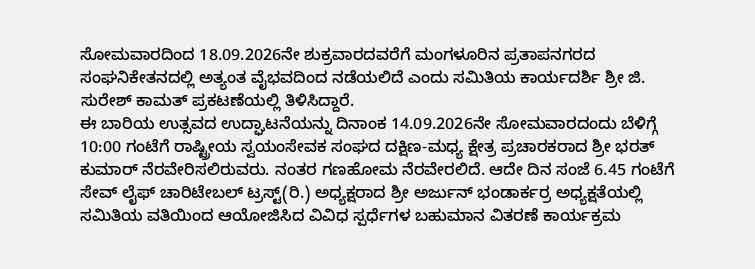ಸೋಮವಾರದಿಂದ 18.09.2026ನೇ ಶುಕ್ರವಾರದವರೆಗೆ ಮಂಗಳೂರಿನ ಪ್ರತಾಪನಗರದ ಸಂಘನಿಕೇತನದಲ್ಲಿ ಅತ್ಯಂತ ವೈಭವದಿಂದ ನಡೆಯಲಿದೆ ಎಂದು ಸಮಿತಿಯ ಕಾರ್ಯದರ್ಶಿ ಶ್ರೀ ಜಿ. ಸುರೇಶ್ ಕಾಮತ್ ಪ್ರಕಟಣೆಯಲ್ಲಿ ತಿಳಿಸಿದ್ದಾರೆ.
ಈ ಬಾರಿಯ ಉತ್ಸವದ ಉದ್ಘಾಟನೆಯನ್ನು ದಿನಾಂಕ 14.09.2026ನೇ ಸೋಮವಾರದಂದು ಬೆಳಿಗ್ಗೆ 10:00 ಗಂಟೆಗೆ ರಾಷ್ಟ್ರೀಯ ಸ್ವಯಂಸೇವಕ ಸಂಘದ ದಕ್ಷಿಣ-ಮಧ್ಯ ಕ್ಷೇತ್ರ ಪ್ರಚಾರಕರಾದ ಶ್ರೀ ಭರತ್ ಕುಮಾರ್ ನೆರವೇರಿಸಲಿರುವರು. ನಂತರ ಗಣಹೋಮ ನೆರವೇರಲಿದೆ. ಆದೇ ದಿನ ಸಂಜೆ 6.45 ಗಂಟೆಗೆ ಸೇವ್ ಲೈಫ್ ಚಾರಿಟೇಬಲ್ ಟ್ರಸ್ಟ್(ರಿ.) ಅಧ್ಯಕ್ಷರಾದ ಶ್ರೀ ಅರ್ಜುನ್ ಭಂಡಾರ್ಕರ್ರ ಅಧ್ಯಕ್ಷತೆಯಲ್ಲಿ ಸಮಿತಿಯ ವತಿಯಿಂದ ಆಯೋಜಿಸಿದ ವಿವಿಧ ಸ್ಪರ್ಧೆಗಳ ಬಹುಮಾನ ವಿತರಣೆ ಕಾರ್ಯಕ್ರಮ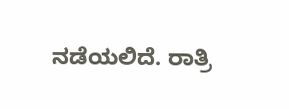ನಡೆಯಲಿದೆ. ರಾತ್ರಿ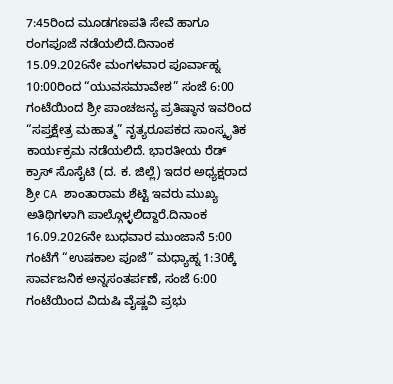7:45ರಿಂದ ಮೂಡಗಣಪತಿ ಸೇವೆ ಹಾಗೂ ರಂಗಪೂಜೆ ನಡೆಯಲಿದೆ.ದಿನಾಂಕ 15.09.2026ನೇ ಮಂಗಳವಾರ ಪೂರ್ವಾಹ್ನ 10:00ರಿಂದ “ಯುವಸಮಾವೇಶ” ಸಂಜೆ 6:00 ಗಂಟೆಯಿಂದ ಶ್ರೀ ಪಾಂಚಜನ್ಯ ಪ್ರತಿಷ್ಠಾನ ಇವರಿಂದ “ಸಪ್ತಕ್ಷೇತ್ರ ಮಹಾತ್ಮ” ನೃತ್ಯರೂಪಕದ ಸಾಂಸ್ಕೃತಿಕ ಕಾರ್ಯಕ್ರಮ ನಡೆಯಲಿದೆ. ಭಾರತೀಯ ರೆಡ್ ಕ್ರಾಸ್ ಸೊಸೈಟಿ (ದ. ಕ. ಜಿಲ್ಲೆ) ಇದರ ಅಧ್ಯಕ್ಷರಾದ ಶ್ರೀ CA ಶಾಂತಾರಾಮ ಶೆಟ್ಟಿ ಇವರು ಮುಖ್ಯ ಅತಿಥಿಗಳಾಗಿ ಪಾಲ್ಗೊಳ್ಳಲಿದ್ದಾರೆ.ದಿನಾಂಕ 16.09.2026ನೇ ಬುಧವಾರ ಮುಂಜಾನೆ 5:00 ಗಂಟೆಗೆ “ಉಷಕಾಲ ಪೂಜೆ” ಮಧ್ಯಾಹ್ನ 1:30ಕ್ಕೆ ಸಾರ್ವಜನಿಕ ಅನ್ನಸಂತರ್ಪಣೆ, ಸಂಜೆ 6:00 ಗಂಟೆಯಿಂದ ವಿದುಷಿ ವೈಷ್ಣವಿ ಪ್ರಭು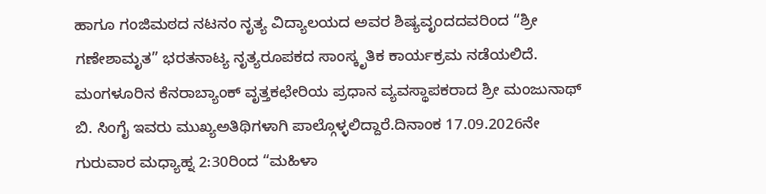ಹಾಗೂ ಗಂಜಿಮಠದ ನಟನಂ ನೃತ್ಯ ವಿದ್ಯಾಲಯದ ಅವರ ಶಿಷ್ಯವೃಂದದವರಿಂದ “ಶ್ರೀ ಗಣೇಶಾಮೃತ” ಭರತನಾಟ್ಯ ನೃತ್ಯರೂಪಕದ ಸಾಂಸ್ಕೃತಿಕ ಕಾರ್ಯಕ್ರಮ ನಡೆಯಲಿದೆ. ಮಂಗಳೂರಿನ ಕೆನರಾಬ್ಯಾಂಕ್ ವೃತ್ತಕಛೇರಿಯ ಪ್ರಧಾನ ವ್ಯವಸ್ಥಾಪಕರಾದ ಶ್ರೀ ಮಂಜುನಾಥ್ ಬಿ. ಸಿಂಗೈ ಇವರು ಮುಖ್ಯಅತಿಥಿಗಳಾಗಿ ಪಾಲ್ಗೊಳ್ಳಲಿದ್ದಾರೆ.ದಿನಾಂಕ 17.09.2026ನೇ ಗುರುವಾರ ಮಧ್ಯಾಹ್ನ 2:30ರಿಂದ “ಮಹಿಳಾ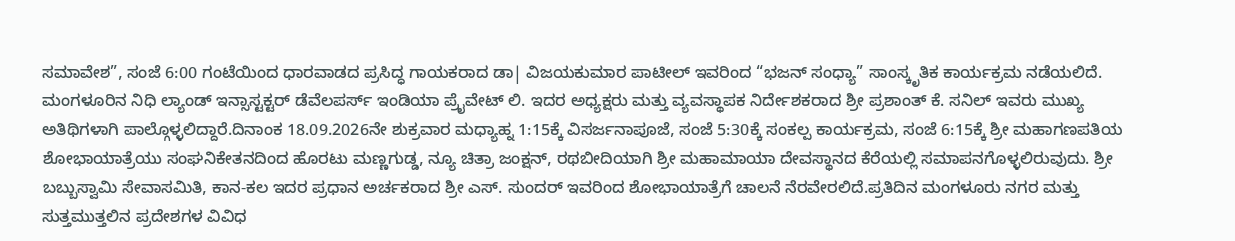ಸಮಾವೇಶ”, ಸಂಜೆ 6:00 ಗಂಟೆಯಿಂದ ಧಾರವಾಡದ ಪ್ರಸಿದ್ಧ ಗಾಯಕರಾದ ಡಾ| ವಿಜಯಕುಮಾರ ಪಾಟೀಲ್ ಇವರಿಂದ “ಭಜನ್ ಸಂಧ್ಯಾ” ಸಾಂಸ್ಕೃತಿಕ ಕಾರ್ಯಕ್ರಮ ನಡೆಯಲಿದೆ. ಮಂಗಳೂರಿನ ನಿಧಿ ಲ್ಯಾಂಡ್ ಇನ್ಸಾಸ್ಟಕ್ಟರ್ ಡೆವೆಲಪರ್ಸ್ ಇಂಡಿಯಾ ಪ್ರೈವೇಟ್ ಲಿ. ಇದರ ಅಧ್ಯಕ್ಷರು ಮತ್ತು ವ್ಯವಸ್ಥಾಪಕ ನಿರ್ದೇಶಕರಾದ ಶ್ರೀ ಪ್ರಶಾಂತ್ ಕೆ. ಸನಿಲ್ ಇವರು ಮುಖ್ಯ ಅತಿಥಿಗಳಾಗಿ ಪಾಲ್ಗೊಳ್ಳಲಿದ್ದಾರೆ.ದಿನಾಂಕ 18.09.2026ನೇ ಶುಕ್ರವಾರ ಮಧ್ಯಾಹ್ನ 1:15ಕ್ಕೆ ವಿಸರ್ಜನಾಪೂಜೆ, ಸಂಜೆ 5:30ಕ್ಕೆ ಸಂಕಲ್ಪ ಕಾರ್ಯಕ್ರಮ, ಸಂಜೆ 6:15ಕ್ಕೆ ಶ್ರೀ ಮಹಾಗಣಪತಿಯ ಶೋಭಾಯಾತ್ರೆಯು ಸಂಘನಿಕೇತನದಿಂದ ಹೊರಟು ಮಣ್ಣಗುಡ್ಡ, ನ್ಯೂ ಚಿತ್ರಾ ಜಂಕ್ಷನ್, ರಥಬೀದಿಯಾಗಿ ಶ್ರೀ ಮಹಾಮಾಯಾ ದೇವಸ್ಥಾನದ ಕೆರೆಯಲ್ಲಿ ಸಮಾಪನಗೊಳ್ಳಲಿರುವುದು. ಶ್ರೀ ಬಬ್ಬುಸ್ವಾಮಿ ಸೇವಾಸಮಿತಿ, ಕಾನ-ಕಲ ಇದರ ಪ್ರಧಾನ ಅರ್ಚಕರಾದ ಶ್ರೀ ಎಸ್. ಸುಂದರ್ ಇವರಿಂದ ಶೋಭಾಯಾತ್ರೆಗೆ ಚಾಲನೆ ನೆರವೇರಲಿದೆ.ಪ್ರತಿದಿನ ಮಂಗಳೂರು ನಗರ ಮತ್ತು ಸುತ್ತಮುತ್ತಲಿನ ಪ್ರದೇಶಗಳ ವಿವಿಧ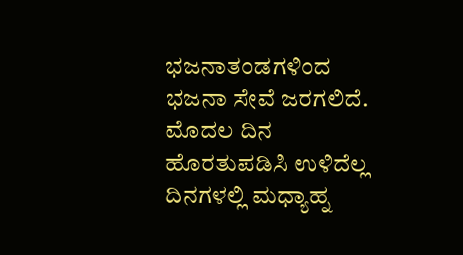ಭಜನಾತಂಡಗಳಿಂದ ಭಜನಾ ಸೇವೆ ಜರಗಲಿದೆ. ಮೊದಲ ದಿನ ಹೊರತುಪಡಿಸಿ ಉಳಿದೆಲ್ಲ ದಿನಗಳಲ್ಲಿ ಮಧ್ಯಾಹ್ನ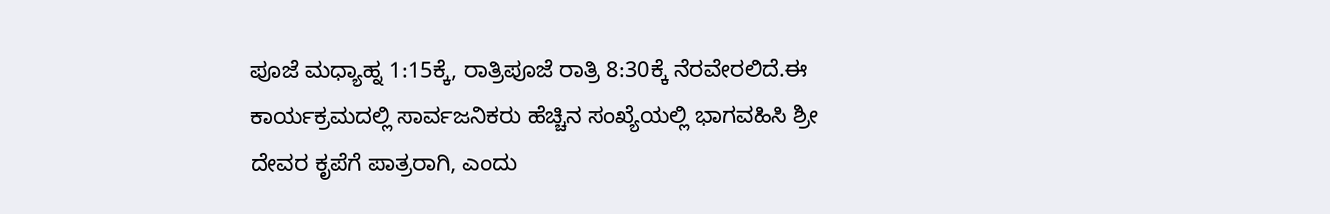ಪೂಜೆ ಮಧ್ಯಾಹ್ನ 1:15ಕ್ಕೆ, ರಾತ್ರಿಪೂಜೆ ರಾತ್ರಿ 8:30ಕ್ಕೆ ನೆರವೇರಲಿದೆ.ಈ ಕಾರ್ಯಕ್ರಮದಲ್ಲಿ ಸಾರ್ವಜನಿಕರು ಹೆಚ್ಚಿನ ಸಂಖ್ಯೆಯಲ್ಲಿ ಭಾಗವಹಿಸಿ ಶ್ರೀ ದೇವರ ಕೃಪೆಗೆ ಪಾತ್ರರಾಗಿ, ಎಂದು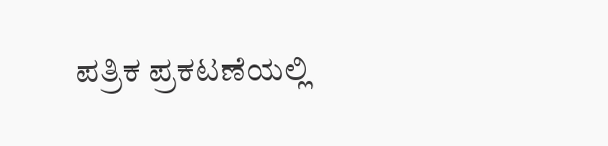ಪತ್ರಿಕ ಪ್ರಕಟಣೆಯಲ್ಲಿ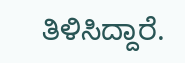ತಿಳಿಸಿದ್ದಾರೆ.